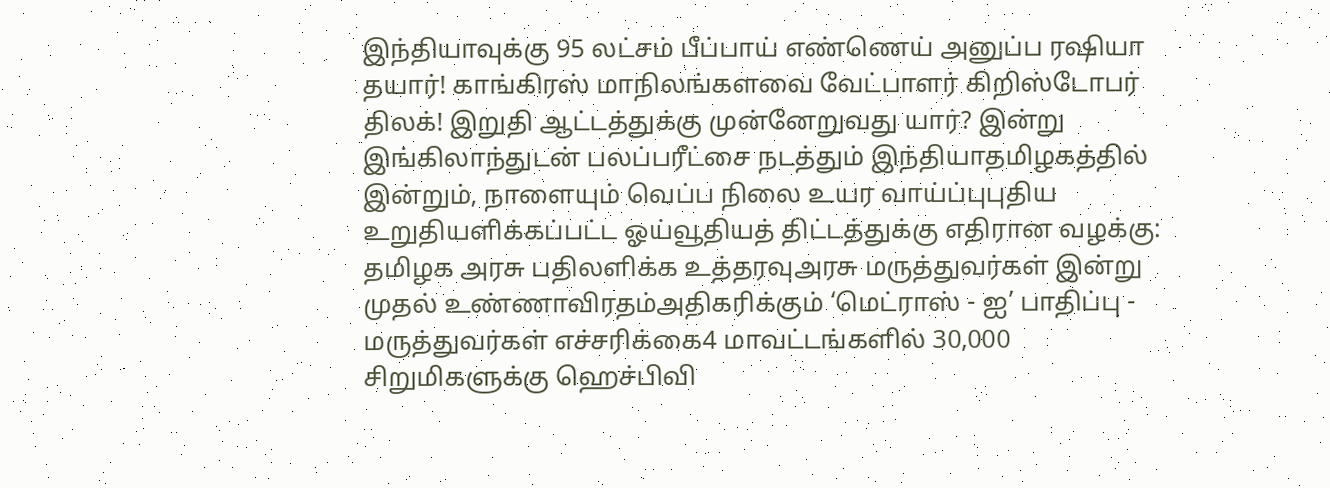இந்தியாவுக்கு 95 லட்சம் பீப்பாய் எண்ணெய் அனுப்ப ரஷியா தயார்! காங்கிரஸ் மாநிலங்களவை வேட்பாளர் கிறிஸ்டோபர் திலக்! இறுதி ஆட்டத்துக்கு முன்னேறுவது யார்? இன்று இங்கிலாந்துடன் பலப்பரீட்சை நடத்தும் இந்தியாதமிழகத்தில் இன்றும், நாளையும் வெப்ப நிலை உயர வாய்ப்புபுதிய உறுதியளிக்கப்பட்ட ஓய்வூதியத் திட்டத்துக்கு எதிரான வழக்கு: தமிழக அரசு பதிலளிக்க உத்தரவுஅரசு மருத்துவர்கள் இன்று முதல் உண்ணாவிரதம்அதிகரிக்கும் ‘மெட்ராஸ் - ஐ’ பாதிப்பு - மருத்துவர்கள் எச்சரிக்கை4 மாவட்டங்களில் 30,000 சிறுமிகளுக்கு ஹெச்பிவி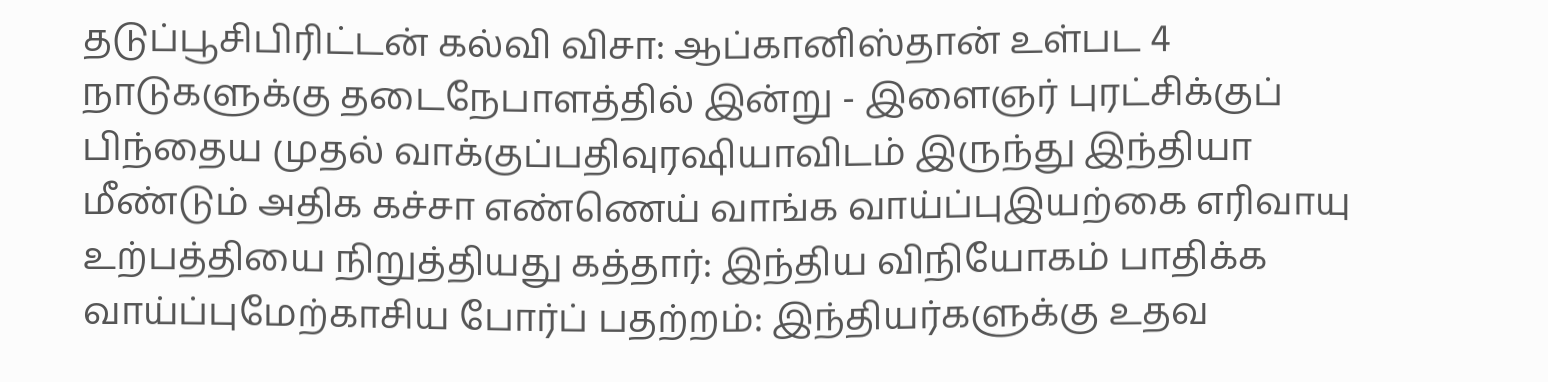தடுப்பூசிபிரிட்டன் கல்வி விசா: ஆப்கானிஸ்தான் உள்பட 4 நாடுகளுக்கு தடைநேபாளத்தில் இன்று - இளைஞர் புரட்சிக்குப் பிந்தைய முதல் வாக்குப்பதிவுரஷியாவிடம் இருந்து இந்தியா மீண்டும் அதிக கச்சா எண்ணெய் வாங்க வாய்ப்புஇயற்கை எரிவாயு உற்பத்தியை நிறுத்தியது கத்தார்: இந்திய விநியோகம் பாதிக்க வாய்ப்புமேற்காசிய போர்ப் பதற்றம்: இந்தியர்களுக்கு உதவ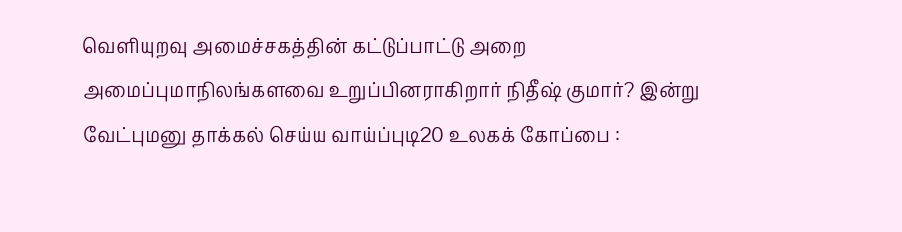வெளியுறவு அமைச்சகத்தின் கட்டுப்பாட்டு அறை அமைப்புமாநிலங்களவை உறுப்பினராகிறார் நிதீஷ் குமார்? இன்று வேட்புமனு தாக்கல் செய்ய வாய்ப்புடி20 உலகக் கோப்பை :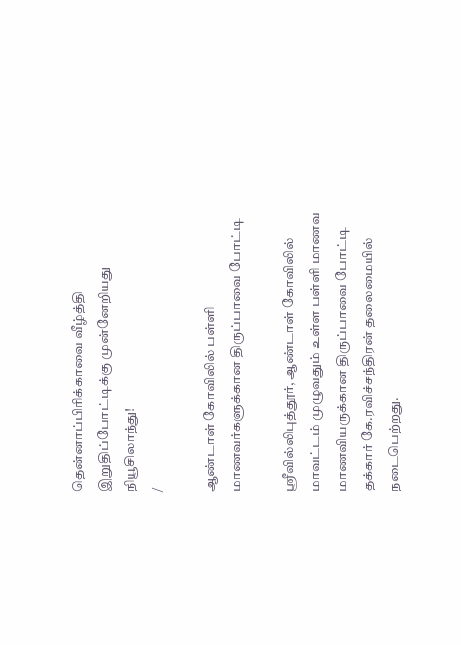தென்னாப்பிரிக்காவை வீழ்த்தி இறுதிப்போட்டிக்கு முன்னேறியது நியூசிலாந்து!
/

ஆண்டாள் கோவிலில் பள்ளி மாணவர்களுக்கான திருப்பாவை போட்டி

ஸ்ரீவில்லிபுத்தூர், ஆண்டாள் கோவிலில் மாவட்டம் முழுவதும் உள்ள பள்ளி மாணவ மாணவியருக்கான திருப்பாவை போட்டி தக்கார் கே.ரவிச்சந்திரன் தலைமையில் நடைபெற்றது.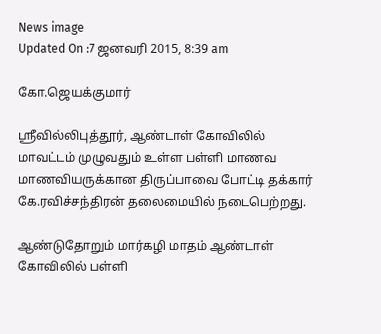News image
Updated On :7 ஜனவரி 2015, 8:39 am

கோ.ஜெயக்குமார்

ஸ்ரீவில்லிபுத்தூர், ஆண்டாள் கோவிலில் மாவட்டம் முழுவதும் உள்ள பள்ளி மாணவ மாணவியருக்கான திருப்பாவை போட்டி தக்கார் கே.ரவிச்சந்திரன் தலைமையில் நடைபெற்றது.

ஆண்டுதோறும் மார்கழி மாதம் ஆண்டாள் கோவிலில் பள்ளி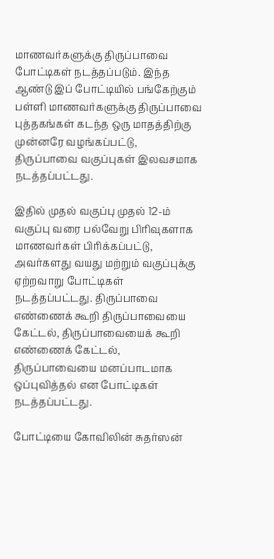மாணவர்களுக்கு திருப்பாவை போட்டிகள் நடத்தப்படும். இந்த ஆண்டு இப் போட்டியில் பங்கேற்கும் பள்ளி மாணவர்களுக்கு திருப்பாவை புத்தகங்கள் கடந்த ஒரு மாதத்திற்கு முன்னரே வழங்கப்பட்டு, திருப்பாவை வகுப்புகள் இலவசமாக நடத்தப்பட்டது.

இதில் முதல் வகுப்பு முதல் 12-ம் வகுப்பு வரை பல்வேறு பிரிவுகளாக மாணவர்கள் பிரிக்கப்பட்டு, அவர்களது வயது மற்றும் வகுப்புக்கு ஏற்றவாறு போட்டிகள் நடத்தப்பட்டது. திருப்பாவை எண்ணைக் கூறி திருப்பாவையை கேட்டல், திருப்பாவையைக் கூறி எண்ணைக் கேட்டல், திருப்பாவையை மனப்பாடமாக ஒப்புவித்தல் என போட்டிகள் நடத்தப்பட்டது.

போட்டியை கோவிலின் சுதர்ஸன்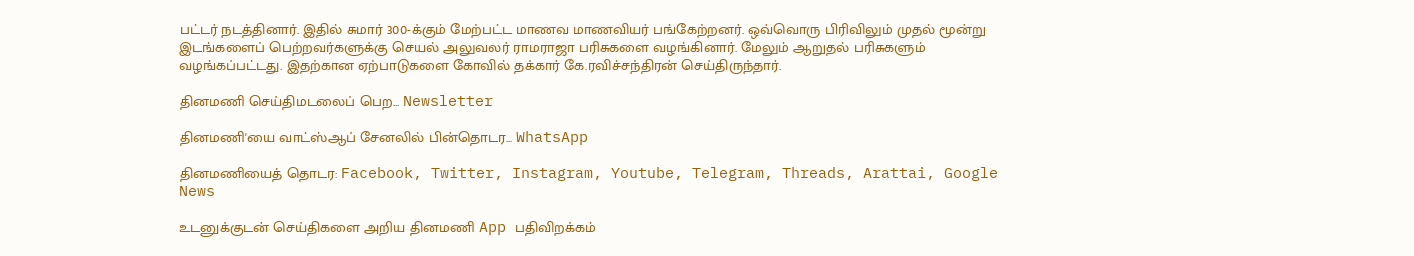பட்டர் நடத்தினார். இதில் சுமார் 300-க்கும் மேற்பட்ட மாணவ மாணவியர் பங்கேற்றனர். ஒவ்வொரு பிரிவிலும் முதல் மூன்று இடங்களைப் பெற்றவர்களுக்கு செயல் அலுவலர் ராமராஜா பரிசுகளை வழங்கினார். மேலும் ஆறுதல் பரிசுகளும் வழங்கப்பட்டது. இதற்கான ஏற்பாடுகளை கோவில் தக்கார் கே.ரவிச்சந்திரன் செய்திருந்தார்.

தினமணி செய்திமடலைப் பெற... Newsletter

தினமணி'யை வாட்ஸ்ஆப் சேனலில் பின்தொடர... WhatsApp

தினமணியைத் தொடர: Facebook, Twitter, Instagram, Youtube, Telegram, Threads, Arattai, Google News

உடனுக்குடன் செய்திகளை அறிய தினமணி App பதிவிறக்கம்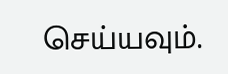செய்யவும்.